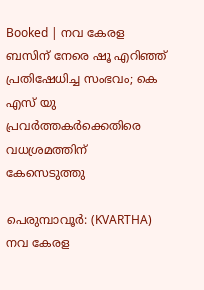Booked | നവ കേരള ബസിന് നേരെ ഷൂ എറിഞ്ഞ് പ്രതിഷേധിച്ച സംഭവം; കെ എസ് യു പ്രവര്‍ത്തകര്‍ക്കെതിരെ വധശ്രമത്തിന് കേസെടുത്തു

പെരുമ്പാവൂര്‍: (KVARTHA) നവ കേരള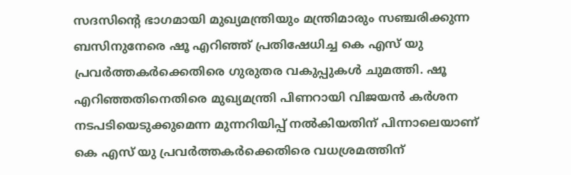സദസിന്റെ ഭാഗമായി മുഖ്യമന്ത്രിയും മന്ത്രിമാരും സഞ്ചരിക്കുന്ന ബസിനുനേരെ ഷൂ എറിഞ്ഞ് പ്രതിഷേധിച്ച കെ എസ് യു പ്രവര്‍ത്തകര്‍ക്കെതിരെ ഗുരുതര വകുപ്പുകള്‍ ചുമത്തി. ഷൂ എറിഞ്ഞതിനെതിരെ മുഖ്യമന്ത്രി പിണറായി വിജയന്‍ കര്‍ശന നടപടിയെടുക്കുമെന്ന മുന്നറിയിപ്പ് നല്‍കിയതിന് പിന്നാലെയാണ് കെ എസ് യു പ്രവര്‍ത്തകര്‍ക്കെതിരെ വധശ്രമത്തിന്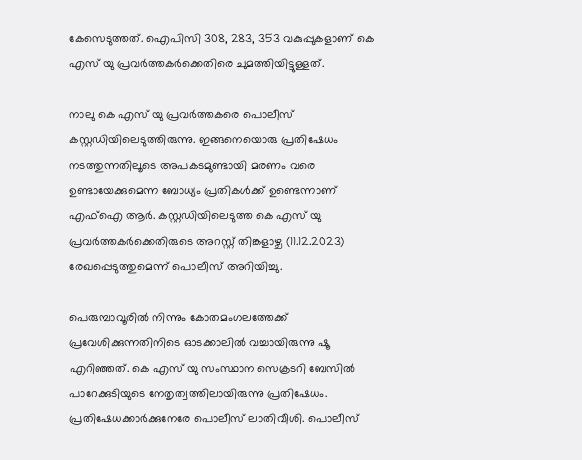കേസെടുത്തത്. ഐപിസി 308, 283, 353 വകുപ്പുകളാണ് കെ എസ് യു പ്രവര്‍ത്തകര്‍ക്കെതിരെ ചുമത്തിയിട്ടുള്ളത്.

നാലു കെ എസ് യു പ്രവര്‍ത്തകരെ പൊലീസ് കസ്റ്റഡിയിലെടുത്തിരുന്നു. ഇങ്ങനെയൊരു പ്രതിഷേധം നടത്തുന്നതിലൂടെ അപകടമുണ്ടായി മരണം വരെ ഉണ്ടായേക്കുമെന്ന ബോധ്യം പ്രതികള്‍ക്ക് ഉണ്ടെന്നാണ് എഫ്ഐ ആര്‍. കസ്റ്റഡിയിലെടുത്ത കെ എസ് യു പ്രവര്‍ത്തകര്‍ക്കെതിരുടെ അറസ്റ്റ് തിങ്കളാഴ്ച (11.12.2023) രേഖപ്പെടുത്തുമെന്ന് പൊലീസ് അറിയിച്ചു.

പെരുമ്പാവൂരില്‍ നിന്നും കോതമംഗലത്തേക്ക് പ്രവേശിക്കുന്നതിനിടെ ഓടക്കാലില്‍ വച്ചായിരുന്നു ഷൂ എറിഞ്ഞത്. കെ എസ് യു സംസ്ഥാന സെക്രടറി ബേസില്‍ പാറേക്കുടിയുടെ നേതൃത്വത്തിലായിരുന്നു പ്രതിഷേധം. പ്രതിഷേധക്കാര്‍ക്കുനേരേ പൊലീസ് ലാതിവീശി. പൊലീസ്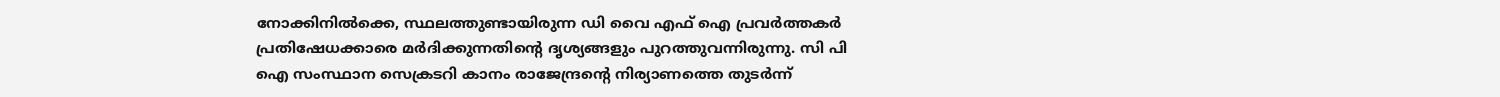നോക്കിനില്‍ക്കെ, സ്ഥലത്തുണ്ടായിരുന്ന ഡി വൈ എഫ് ഐ പ്രവര്‍ത്തകര്‍ പ്രതിഷേധക്കാരെ മര്‍ദിക്കുന്നതിന്റെ ദൃശ്യങ്ങളും പുറത്തുവന്നിരുന്നു. സി പി ഐ സംസ്ഥാന സെക്രടറി കാനം രാജേന്ദ്രന്റെ നിര്യാണത്തെ തുടര്‍ന്ന്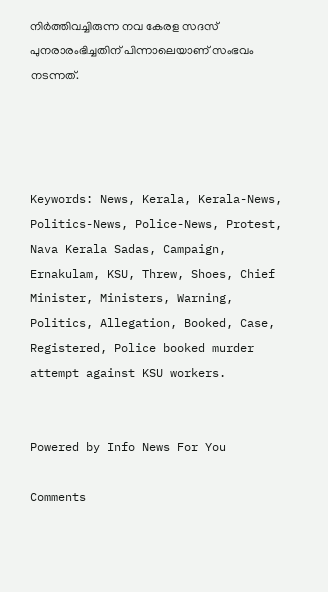നിര്‍ത്തിവച്ചിരുന്ന നവ കേരള സദസ് പുനരാരംഭിച്ചതിന് പിന്നാലെയാണ് സംഭവം നടന്നത്.




Keywords: News, Kerala, Kerala-News, Politics-News, Police-News, Protest, Nava Kerala Sadas, Campaign, Ernakulam, KSU, Threw, Shoes, Chief Minister, Ministers, Warning, Politics, Allegation, Booked, Case, Registered, Police booked murder attempt against KSU workers.


Powered by Info News For You

Comments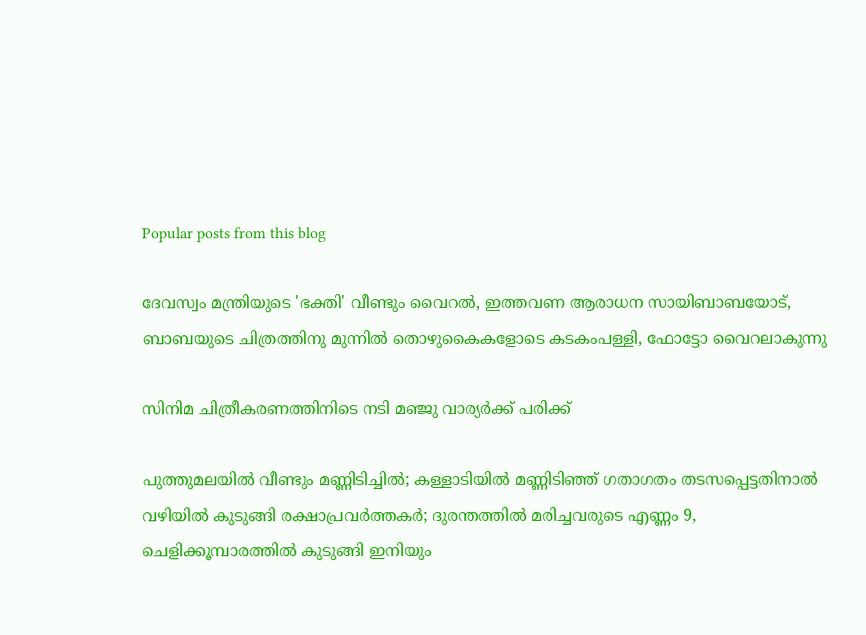Popular posts from this blog

ദേവസ്വം മന്ത്രിയുടെ 'ഭക്തി' വീണ്ടും വൈറല്‍, ഇത്തവണ ആരാധന സായിബാബയോട്, ബാബയുടെ ചിത്രത്തിനു മുന്നില്‍ തൊഴുകൈകളോടെ കടകംപള്ളി, ഫോട്ടോ വൈറലാകുന്നു

സിനിമ ചിത്രീകരണത്തിനിടെ നടി മഞ്ജു വാര്യര്‍ക്ക് പരിക്ക്

പുത്തുമലയില്‍ വീണ്ടും മണ്ണിടിച്ചില്‍; കള്ളാടിയില്‍ മണ്ണിടിഞ്ഞ് ഗതാഗതം തടസപ്പെട്ടതിനാല്‍ വഴിയില്‍ കുടുങ്ങി രക്ഷാപ്രവര്‍ത്തകര്‍; ദുരന്തത്തില്‍ മരിച്ചവരുടെ എണ്ണം 9, ചെളിക്കൂമ്പാരത്തില്‍ കുടുങ്ങി ഇനിയും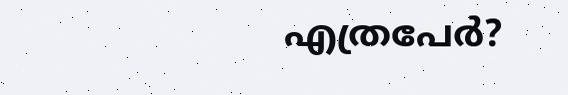എത്രപേര്‍?